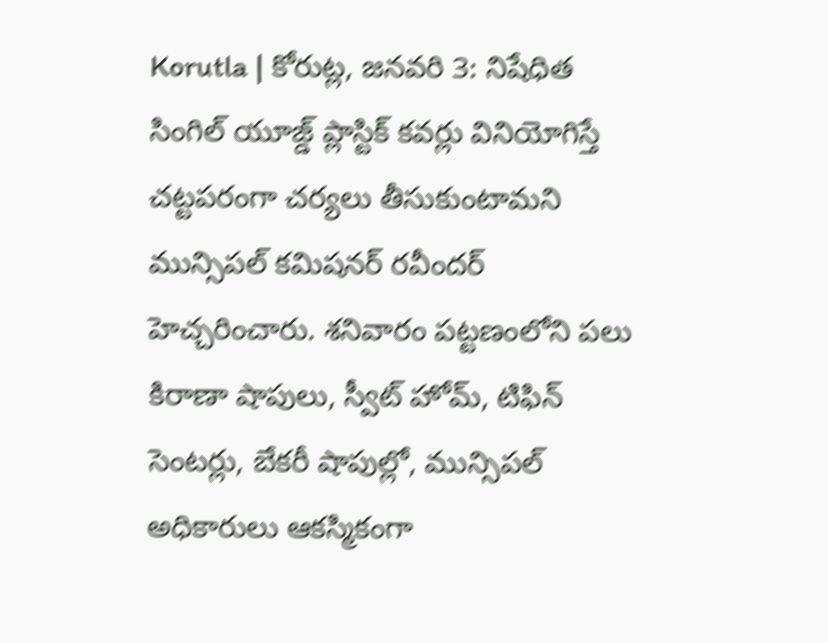Korutla | కోరుట్ల, జనవరి 3: నిషేధిత సింగిల్ యూజ్డ్ ప్లాస్టిక్ కవర్లు వినియోగిస్తే చట్టపరంగా చర్యలు తీసుకుంటామని మున్సిపల్ కమిషనర్ రవీందర్ హెచ్చరించారు. శనివారం పట్టణంలోని పలు కిరాణా షాపులు, స్వీట్ హోమ్, టిఫిన్ సెంటర్లు, బేకరీ షాపుల్లో, మున్సిపల్ అధికారులు ఆకస్మికంగా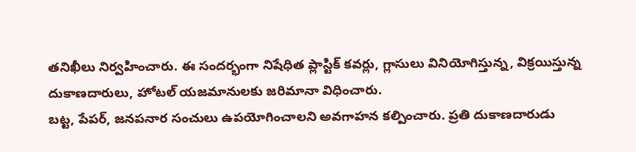తనిఖీలు నిర్వహించారు. ఈ సందర్భంగా నిషేధిత ప్లాస్టిక్ కవర్లు, గ్లాసులు వినియోగిస్తున్న, విక్రయిస్తున్న దుకాణదారులు, హోటల్ యజమానులకు జరిమానా విధించారు.
బట్ట, పేపర్, జనపనార సంచులు ఉపయోగించాలని అవగాహన కల్పించారు. ప్రతి దుకాణదారుడు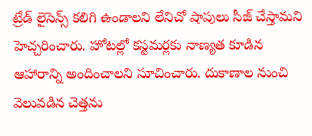ట్రేడ్ లైసెన్స్ కలిగి ఉండాలని లేనిచో షాపులు సీజ్ చేస్తామని హెచ్చరించారు. హోటల్లో కస్టమర్లకు నాణ్యత కూడిన ఆహారాన్ని అందించాలని సూచించారు. దుకాణాల నుంచి వెలువడిన చెత్తను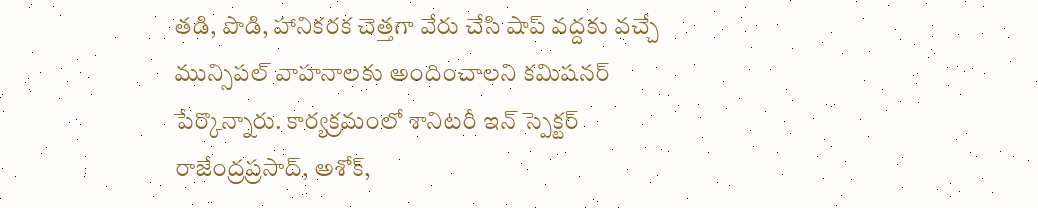తడి, పొడి, హానికరక చెత్తగా వేరు చేసి షాప్ వద్దకు వచ్చే మున్సిపల్ వాహనాలకు అందించాలని కమిషనర్ పేర్కొన్నారు. కార్యక్రమంలో శానిటరీ ఇన్ స్పెక్టర్ రాజేంద్రప్రసాద్, అశోక్,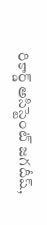రికార్డ్ అసిస్టెంట్ జగదీష్,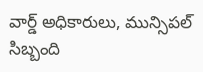వార్డ్ అధికారులు, మున్సిపల్ సిబ్బంది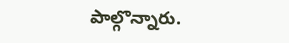పాల్గొన్నారు.